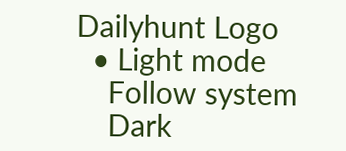Dailyhunt Logo
  • Light mode
    Follow system
    Dark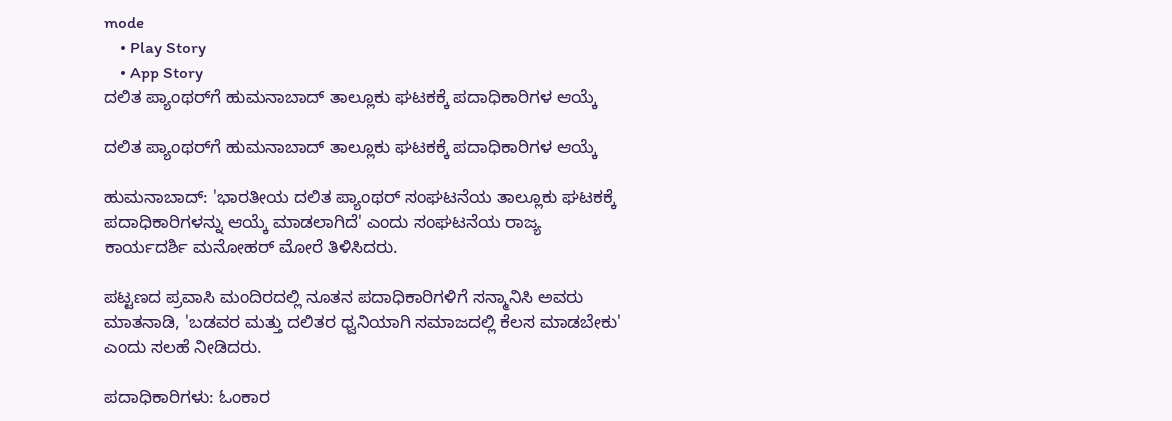mode
    • Play Story
    • App Story
ದಲಿತ ಪ್ಯಾಂಥರ್‌ಗೆ ಹುಮನಾಬಾದ್ ತಾಲ್ಲೂಕು ಘಟಕಕ್ಕೆ ಪದಾಧಿಕಾರಿಗಳ ಆಯ್ಕೆ

ದಲಿತ ಪ್ಯಾಂಥರ್‌ಗೆ ಹುಮನಾಬಾದ್ ತಾಲ್ಲೂಕು ಘಟಕಕ್ಕೆ ಪದಾಧಿಕಾರಿಗಳ ಆಯ್ಕೆ

ಹುಮನಾಬಾದ್: 'ಭಾರತೀಯ ದಲಿತ ಪ್ಯಾಂಥರ್ ಸಂಘಟನೆಯ ತಾಲ್ಲೂಕು ಘಟಕಕ್ಕೆ ಪದಾಧಿಕಾರಿಗಳನ್ನು ಆಯ್ಕೆ ಮಾಡಲಾಗಿದೆ' ಎಂದು ಸಂಘಟನೆಯ ರಾಜ್ಯ ಕಾರ್ಯದರ್ಶಿ ಮನೋಹರ್ ಮೋರೆ ತಿಳಿಸಿದರು.

ಪಟ್ಟಣದ ಪ್ರವಾಸಿ ಮಂದಿರದಲ್ಲಿ ನೂತನ ಪದಾಧಿಕಾರಿಗಳಿಗೆ ಸನ್ಮಾನಿಸಿ ಅವರು ಮಾತನಾಡಿ, 'ಬಡವರ ಮತ್ತು ದಲಿತರ ಧ್ವನಿಯಾಗಿ ಸಮಾಜದಲ್ಲಿ ಕೆಲಸ ಮಾಡಬೇಕು' ಎಂದು ಸಲಹೆ ನೀಡಿದರು.

ಪದಾಧಿಕಾರಿಗಳು: ಓಂಕಾರ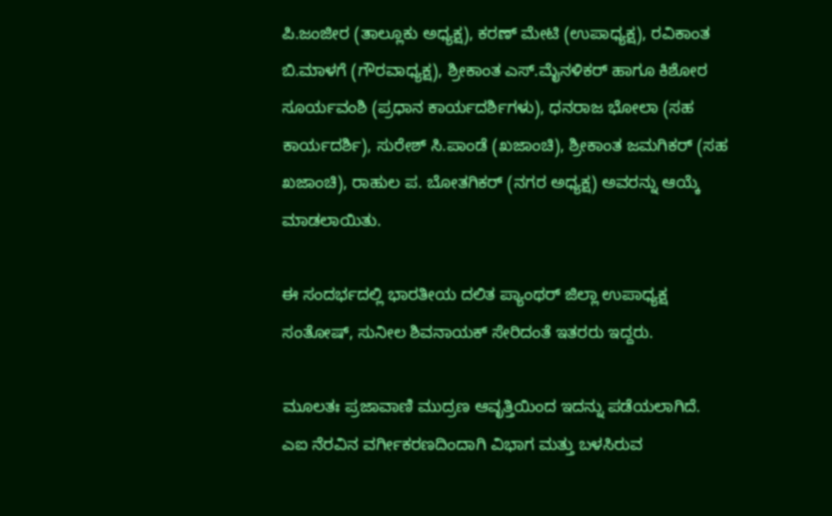ಪಿ.ಜಂಜೀರ (ತಾಲ್ಲೂಕು ಅಧ್ಯಕ್ಷ), ಕರಣ್ ಮೇಟಿ (ಉಪಾಧ್ಯಕ್ಷ), ರವಿಕಾಂತ ಬಿ.ಮಾಳಗೆ (ಗೌರವಾಧ್ಯಕ್ಷ), ಶ್ರೀಕಾಂತ ಎಸ್.ಮೈನಳಿಕರ್ ಹಾಗೂ ಕಿಶೋರ ಸೂರ್ಯವಂಶಿ (ಪ್ರಧಾನ ಕಾರ್ಯದರ್ಶಿಗಳು), ಧನರಾಜ ಭೋಲಾ (ಸಹ ಕಾರ್ಯದರ್ಶಿ), ಸುರೇಶ್ ಸಿ.ಪಾಂಡೆ (ಖಜಾಂಚಿ), ಶ್ರೀಕಾಂತ ಜಮಗಿಕರ್ (ಸಹ ಖಜಾಂಚಿ), ರಾಹುಲ ಪ. ಬೋತಗಿಕರ್ (ನಗರ ಅಧ್ಯಕ್ಷ) ಅವರನ್ನು ಆಯ್ಕೆ ಮಾಡಲಾಯಿತು.

ಈ ಸಂದರ್ಭದಲ್ಲಿ ಭಾರತೀಯ ದಲಿತ ಪ್ಯಾಂಥರ್ ಜಿಲ್ಲಾ ಉಪಾಧ್ಯಕ್ಷ ಸಂತೋಷ್, ಸುನೀಲ ಶಿವನಾಯಕ್ ಸೇರಿದಂತೆ ಇತರರು ಇದ್ದರು.

ಮೂಲತಃ ಪ್ರಜಾವಾಣಿ ಮುದ್ರಣ ಆವೃತ್ತಿಯಿಂದ ಇದನ್ನು ಪಡೆಯಲಾಗಿದೆ. ಎಐ ನೆರವಿನ ವರ್ಗೀಕರಣದಿಂದಾಗಿ ವಿಭಾಗ ಮತ್ತು ಬಳಸಿರುವ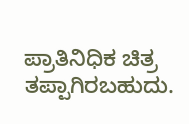ಪ್ರಾತಿನಿಧಿಕ ಚಿತ್ರ ತಪ್ಪಾಗಿರಬಹುದು.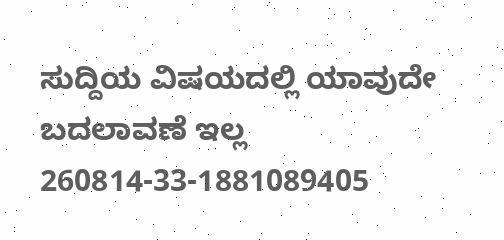ಸುದ್ದಿಯ ವಿಷಯದಲ್ಲಿ ಯಾವುದೇ ಬದಲಾವಣೆ ಇಲ್ಲ
260814-33-1881089405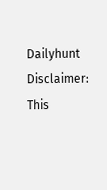Dailyhunt
Disclaimer: This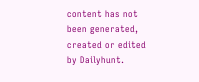content has not been generated, created or edited by Dailyhunt.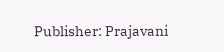Publisher: Prajavani